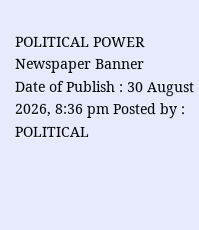POLITICAL POWER
Newspaper Banner
Date of Publish : 30 August 2026, 8:36 pm Posted by : POLITICAL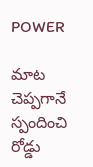POWER

మాట చెప్పగానే స్పందించి రోడ్డు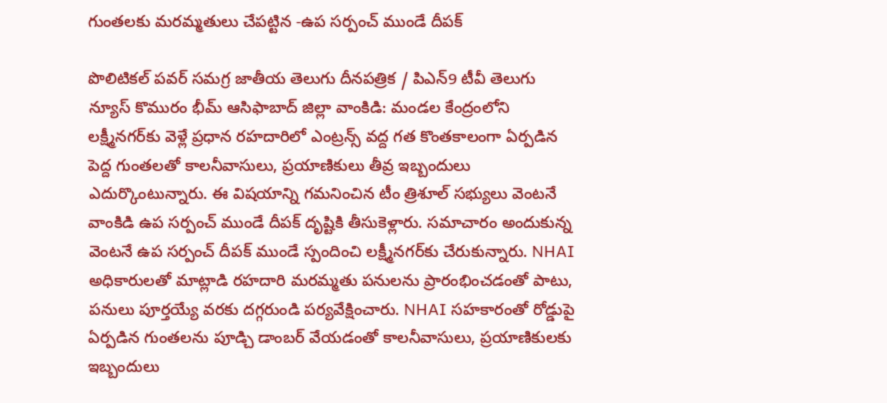గుంతలకు మరమ్మతులు చేపట్టిన -ఉప సర్పంచ్ ముండే దీపక్

పొలిటికల్ పవర్ సమగ్ర జాతీయ తెలుగు దీనపత్రిక / పిఎన్9 టీవీ తెలుగు న్యూస్ కొమురం భీమ్ ఆసిఫాబాద్ జిల్లా వాంకిడి: మండల కేంద్రంలోని లక్ష్మీనగర్‌కు వెళ్లే ప్రధాన రహదారిలో ఎంట్రన్స్‌ వద్ద గత కొంతకాలంగా ఏర్పడిన పెద్ద గుంతలతో కాలనీవాసులు, ప్రయాణికులు తీవ్ర ఇబ్బందులు ఎదుర్కొంటున్నారు. ఈ విషయాన్ని గమనించిన టీం త్రిశూల్ సభ్యులు వెంటనే వాంకిడి ఉప సర్పంచ్ ముండే దీపక్ దృష్టికి తీసుకెళ్లారు. సమాచారం అందుకున్న వెంటనే ఉప సర్పంచ్ దీపక్ ముండే స్పందించి లక్ష్మీనగర్‌కు చేరుకున్నారు. NHAI అధికారులతో మాట్లాడి రహదారి మరమ్మతు పనులను ప్రారంభించడంతో పాటు, పనులు పూర్తయ్యే వరకు దగ్గరుండి పర్యవేక్షించారు. NHAI సహకారంతో రోడ్డుపై ఏర్పడిన గుంతలను పూడ్చి డాంబర్‌ వేయడంతో కాలనీవాసులు, ప్రయాణికులకు ఇబ్బందులు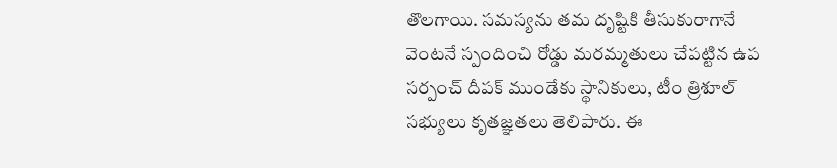తొలగాయి. సమస్యను తమ దృష్టికి తీసుకురాగానే వెంటనే స్పందించి రోడ్డు మరమ్మతులు చేపట్టిన ఉప సర్పంచ్ దీపక్ ముండేకు స్థానికులు, టీం త్రిశూల్ సభ్యులు కృతజ్ఞతలు తెలిపారు. ఈ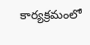కార్యక్రమంలో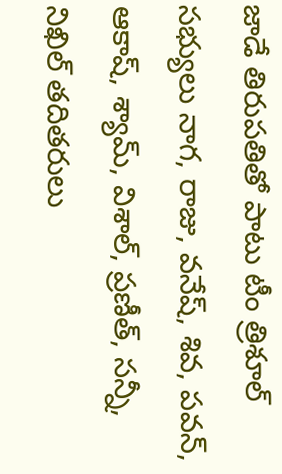జాడే తిరుపతితో పాటు టీం త్రిశూల్ సభ్యులు నాగ, రాజు, వనేష్, శివ, పవన్, ఆకాష్, శ్యామ్, విశాల్, ప్రణీత్, సన్నీ, నిఖిల్ తదితరులు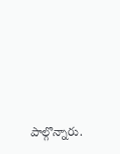పాల్గొన్నారు.